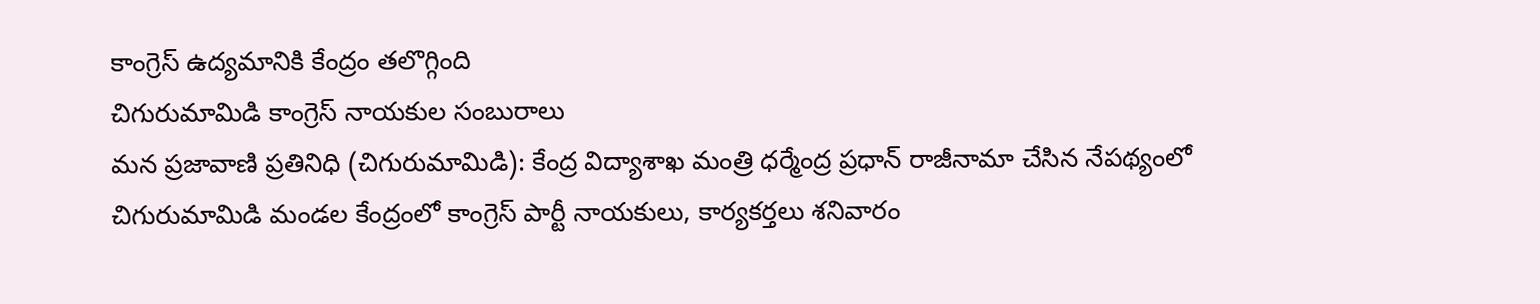కాంగ్రెస్ ఉద్యమానికి కేంద్రం తలొగ్గింది
చిగురుమామిడి కాంగ్రెస్ నాయకుల సంబురాలు
మన ప్రజావాణి ప్రతినిధి (చిగురుమామిడి): కేంద్ర విద్యాశాఖ మంత్రి ధర్మేంద్ర ప్రధాన్ రాజీనామా చేసిన నేపథ్యంలో చిగురుమామిడి మండల కేంద్రంలో కాంగ్రెస్ పార్టీ నాయకులు, కార్యకర్తలు శనివారం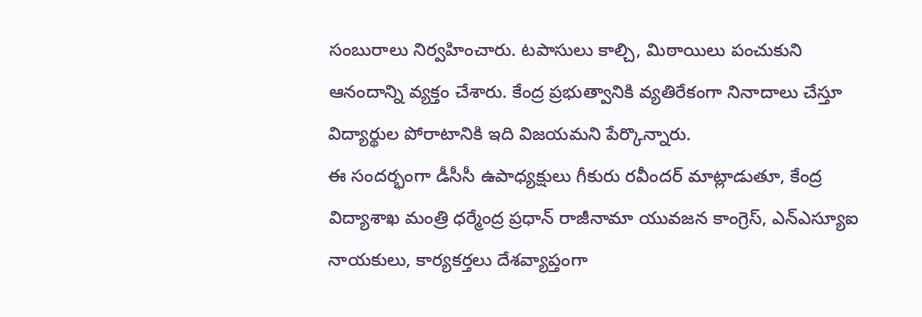సంబురాలు నిర్వహించారు. టపాసులు కాల్చి, మిఠాయిలు పంచుకుని ఆనందాన్ని వ్యక్తం చేశారు. కేంద్ర ప్రభుత్వానికి వ్యతిరేకంగా నినాదాలు చేస్తూ విద్యార్థుల పోరాటానికి ఇది విజయమని పేర్కొన్నారు.
ఈ సందర్భంగా డీసీసీ ఉపాధ్యక్షులు గీకురు రవీందర్ మాట్లాడుతూ, కేంద్ర విద్యాశాఖ మంత్రి ధర్మేంద్ర ప్రధాన్ రాజీనామా యువజన కాంగ్రెస్, ఎన్ఎస్యూఐ నాయకులు, కార్యకర్తలు దేశవ్యాప్తంగా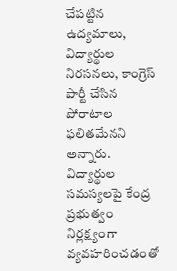చేపట్టిన ఉద్యమాలు, విద్యార్థుల నిరసనలు, కాంగ్రెస్ పార్టీ చేసిన పోరాటాల ఫలితమేనని అన్నారు. విద్యార్థుల సమస్యలపై కేంద్ర ప్రభుత్వం నిర్లక్ష్యంగా వ్యవహరించడంతో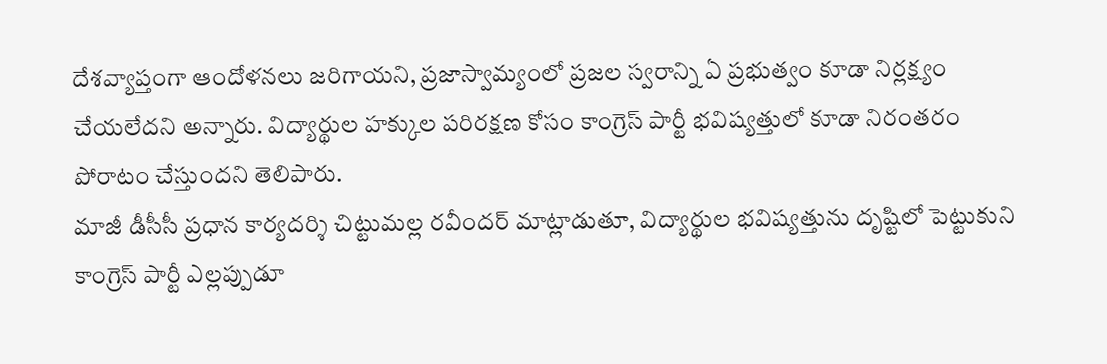దేశవ్యాప్తంగా ఆందోళనలు జరిగాయని, ప్రజాస్వామ్యంలో ప్రజల స్వరాన్ని ఏ ప్రభుత్వం కూడా నిర్లక్ష్యం చేయలేదని అన్నారు. విద్యార్థుల హక్కుల పరిరక్షణ కోసం కాంగ్రెస్ పార్టీ భవిష్యత్తులో కూడా నిరంతరం పోరాటం చేస్తుందని తెలిపారు.
మాజీ డీసీసీ ప్రధాన కార్యదర్శి చిట్టుమల్ల రవీందర్ మాట్లాడుతూ, విద్యార్థుల భవిష్యత్తును దృష్టిలో పెట్టుకుని కాంగ్రెస్ పార్టీ ఎల్లప్పుడూ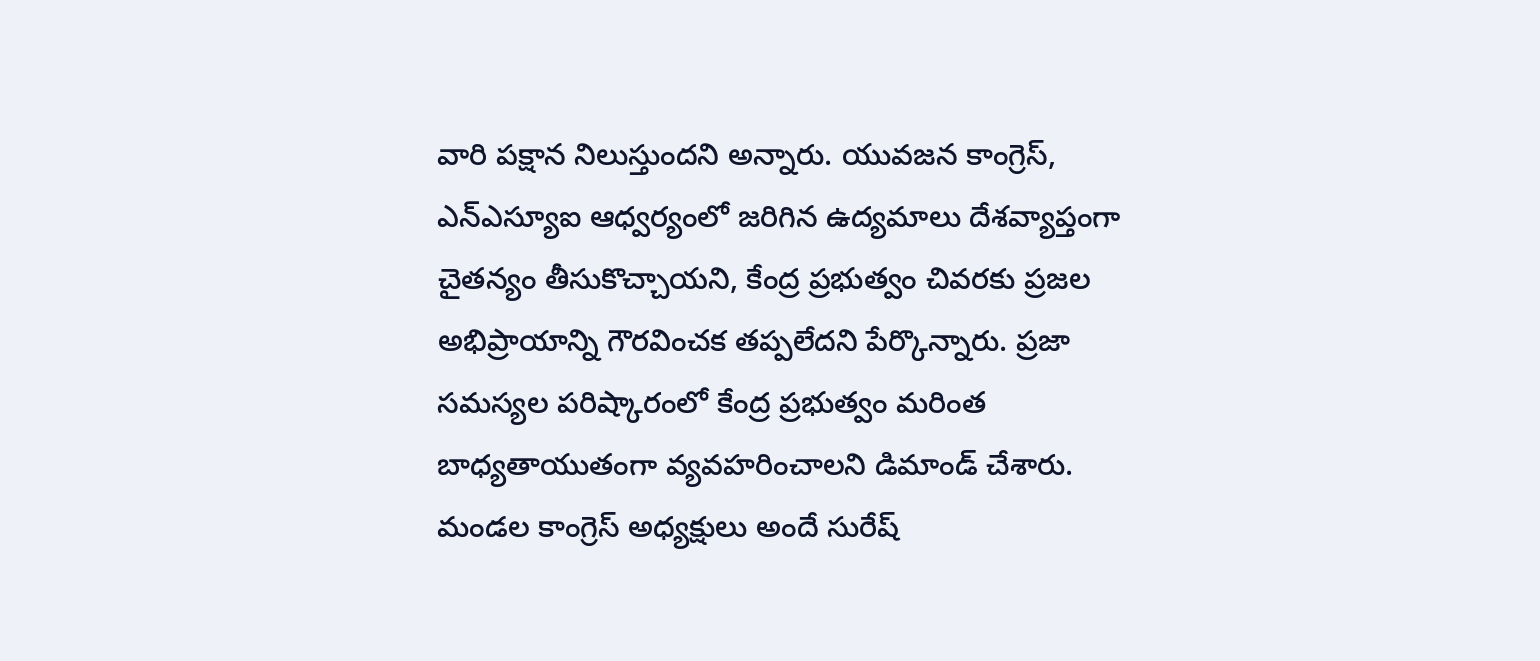వారి పక్షాన నిలుస్తుందని అన్నారు. యువజన కాంగ్రెస్, ఎన్ఎస్యూఐ ఆధ్వర్యంలో జరిగిన ఉద్యమాలు దేశవ్యాప్తంగా చైతన్యం తీసుకొచ్చాయని, కేంద్ర ప్రభుత్వం చివరకు ప్రజల అభిప్రాయాన్ని గౌరవించక తప్పలేదని పేర్కొన్నారు. ప్రజా సమస్యల పరిష్కారంలో కేంద్ర ప్రభుత్వం మరింత బాధ్యతాయుతంగా వ్యవహరించాలని డిమాండ్ చేశారు.
మండల కాంగ్రెస్ అధ్యక్షులు అందే సురేష్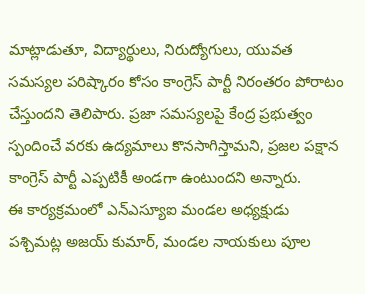మాట్లాడుతూ, విద్యార్థులు, నిరుద్యోగులు, యువత సమస్యల పరిష్కారం కోసం కాంగ్రెస్ పార్టీ నిరంతరం పోరాటం చేస్తుందని తెలిపారు. ప్రజా సమస్యలపై కేంద్ర ప్రభుత్వం స్పందించే వరకు ఉద్యమాలు కొనసాగిస్తామని, ప్రజల పక్షాన కాంగ్రెస్ పార్టీ ఎప్పటికీ అండగా ఉంటుందని అన్నారు.
ఈ కార్యక్రమంలో ఎన్ఎస్యూఐ మండల అధ్యక్షుడు పశ్చిమట్ల అజయ్ కుమార్, మండల నాయకులు పూల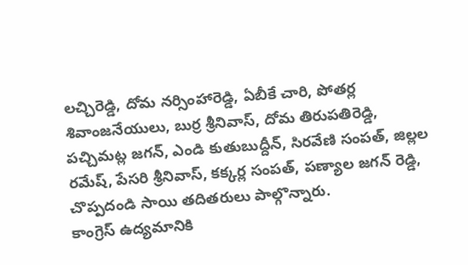లచ్చిరెడ్డి, దోమ నర్సింహారెడ్డి, ఏబీకే చారి, పోతర్ల శివాంజనేయులు, బుర్ర శ్రీనివాస్, దోమ తిరుపతిరెడ్డి, పచ్చిమట్ల జగన్, ఎండి కుతుబుద్దీన్, సిరవేణి సంపత్, జిల్లల రమేష్, పేసరి శ్రీనివాస్, కక్కర్ల సంపత్, పణ్యాల జగన్ రెడ్డి, చొప్పదండి సాయి తదితరులు పాల్గొన్నారు.
కాంగ్రెస్ ఉద్యమానికి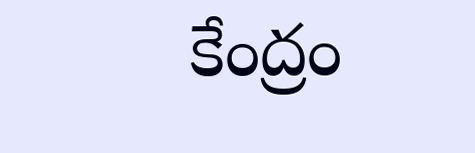కేంద్రం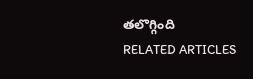తలొగ్గింది
RELATED ARTICLES